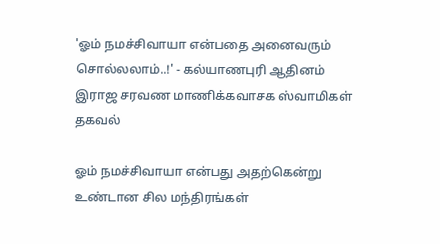'ஓம் நமச்சிவாயா என்பதை அனைவரும் சொல்லலாம்..!' - கல்யாணபுரி ஆதினம் இராஜ சரவண மாணிக்கவாசக ஸ்வாமிகள் தகவல்

ஓம் நமச்சிவாயா என்பது அதற்கென்று உண்டான சில மந்திரங்கள்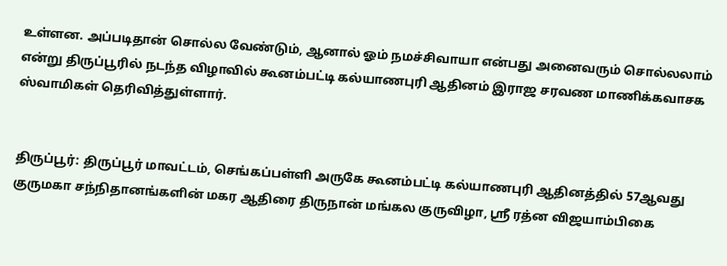உள்ளன. அப்படிதான் சொல்ல வேண்டும், ஆனால் ஓம் நமச்சிவாயா என்பது அனைவரும் சொல்லலாம் என்று திருப்பூரில் நடந்த விழாவில் கூனம்பட்டி கல்யாணபுரி ஆதினம் இராஜ சரவண மாணிக்கவாசக ஸ்வாமிகள் தெரிவித்துள்ளார்.


திருப்பூர்: திருப்பூர் மாவட்டம், செங்கப்பள்ளி அருகே கூனம்பட்டி கல்யாணபுரி ஆதினத்தில் 57ஆவது குருமகா சந்நிதானங்களின் மகர ஆதிரை திருநான் மங்கல குருவிழா, ஸ்ரீ ரத்ன விஜயாம்பிகை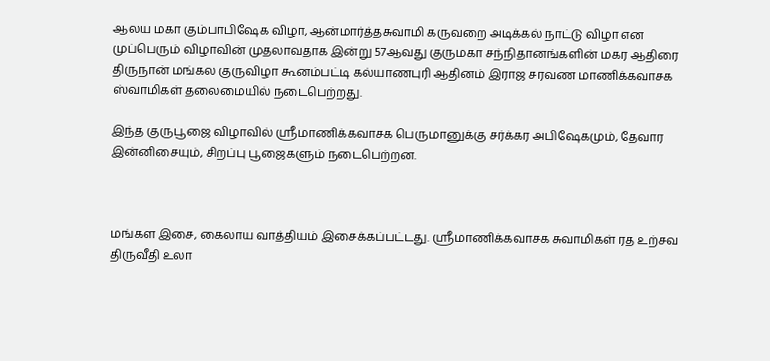ஆலய மகா கும்பாபிஷேக விழா, ஆன்மார்த்தசுவாமி கருவறை அடிக்கல் நாட்டு விழா என முப்பெரும் விழாவின் முதலாவதாக இன்று 57ஆவது குருமகா சந்நிதானங்களின் மகர ஆதிரை திருநான் மங்கல குருவிழா கூனம்பட்டி கல்யாணபுரி ஆதினம் இராஜ சரவண மாணிக்கவாசக ஸ்வாமிகள் தலைமையில் நடைபெற்றது.

இந்த குருபூஜை விழாவில் ஸ்ரீமாணிக்கவாசக பெருமானுக்கு சர்க்கர அபிஷேகமும், தேவார இன்னிசையும், சிறப்பு பூஜைகளும் நடைபெற்றன.



மங்கள இசை, கைலாய வாத்தியம் இசைக்கப்பட்டது. ஸ்ரீமாணிக்கவாசக சுவாமிகள் ரத உற்சவ திருவீதி உலா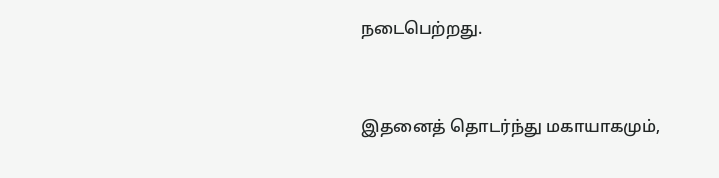நடைபெற்றது.



இதனைத் தொடர்ந்து மகாயாகமும்,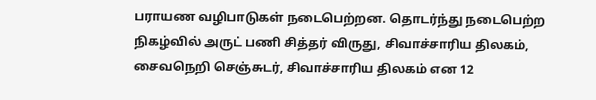பராயண வழிபாடுகள் நடைபெற்றன. தொடர்ந்து நடைபெற்ற நிகழ்வில் அருட் பணி சித்தர் விருது, சிவாச்சாரிய திலகம், சைவநெறி செஞ்சுடர், சிவாச்சாரிய திலகம் என 12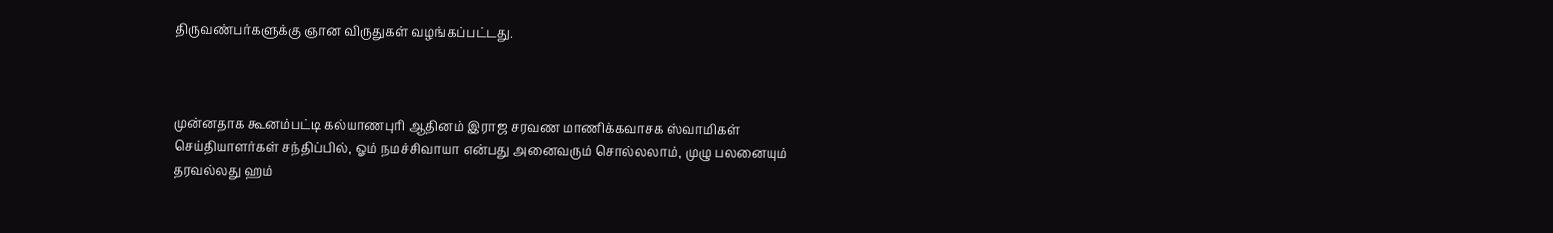திருவண்பர்களுக்கு ஞான விருதுகள் வழங்கப்பட்டது.



முன்னதாக கூனம்பட்டி கல்யாணபுரி ஆதினம் இராஜ சரவண மாணிக்கவாசக ஸ்வாமிகள் செய்தியாளர்கள் சந்திப்பில், ஓம் நமச்சிவாயா என்பது அனைவரும் சொல்லலாம், முழு பலனையும் தரவல்லது ஹம்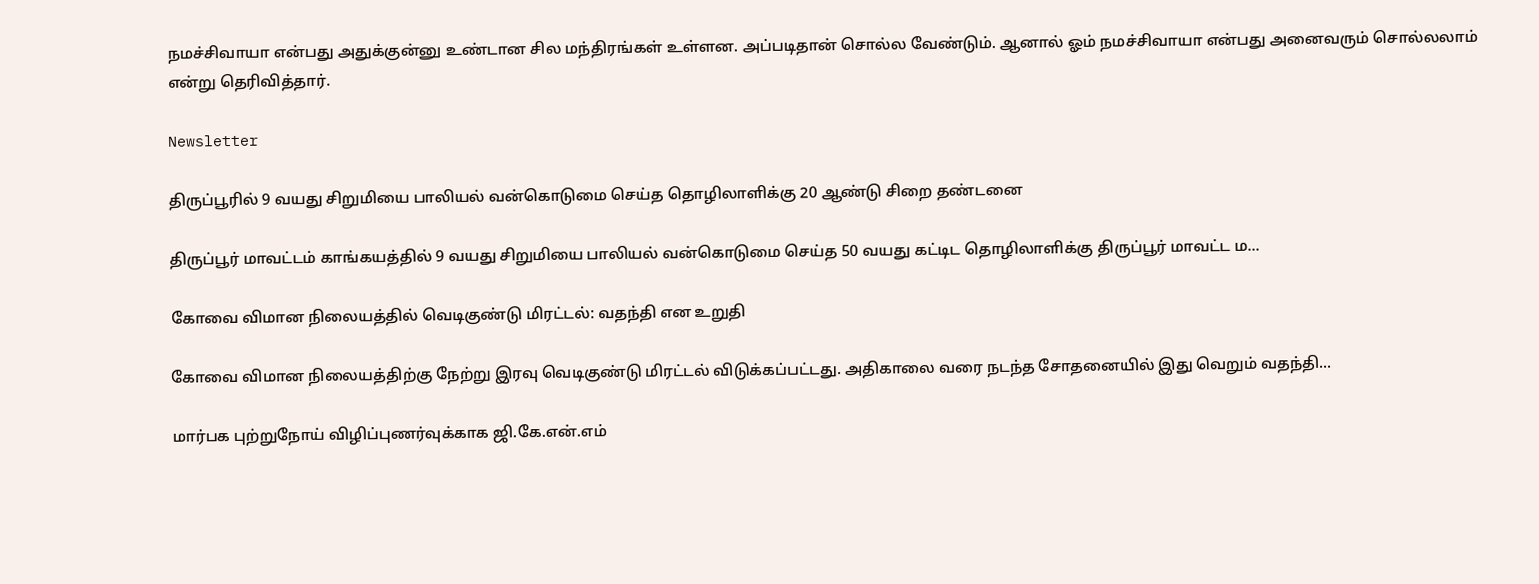நமச்சிவாயா என்பது அதுக்குன்னு உண்டான சில மந்திரங்கள் உள்ளன. அப்படிதான் சொல்ல வேண்டும். ஆனால் ஓம் நமச்சிவாயா என்பது அனைவரும் சொல்லலாம் என்று தெரிவித்தார்.

Newsletter

திருப்பூரில் 9 வயது சிறுமியை பாலியல் வன்கொடுமை செய்த தொழிலாளிக்கு 20 ஆண்டு சிறை தண்டனை

திருப்பூர் மாவட்டம் காங்கயத்தில் 9 வயது சிறுமியை பாலியல் வன்கொடுமை செய்த 50 வயது கட்டிட தொழிலாளிக்கு திருப்பூர் மாவட்ட ம...

கோவை விமான நிலையத்தில் வெடிகுண்டு மிரட்டல்: வதந்தி என உறுதி

கோவை விமான நிலையத்திற்கு நேற்று இரவு வெடிகுண்டு மிரட்டல் விடுக்கப்பட்டது. அதிகாலை வரை நடந்த சோதனையில் இது வெறும் வதந்தி...

மார்பக புற்றுநோய் விழிப்புணர்வுக்காக ஜி.கே.என்.எம்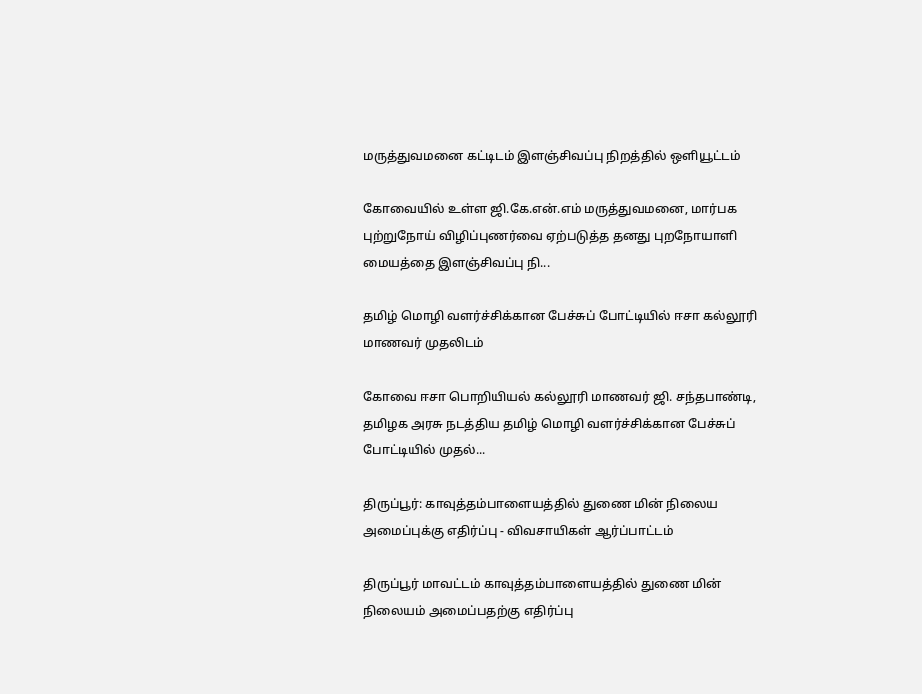மருத்துவமனை கட்டிடம் இளஞ்சிவப்பு நிறத்தில் ஒளியூட்டம்

கோவையில் உள்ள ஜி.கே.என்.எம் மருத்துவமனை, மார்பக புற்றுநோய் விழிப்புணர்வை ஏற்படுத்த தனது புறநோயாளி மையத்தை இளஞ்சிவப்பு நி...

தமிழ் மொழி வளர்ச்சிக்கான பேச்சுப் போட்டியில் ஈசா கல்லூரி மாணவர் முதலிடம்

கோவை ஈசா பொறியியல் கல்லூரி மாணவர் ஜி. சந்தபாண்டி, தமிழக அரசு நடத்திய தமிழ் மொழி வளர்ச்சிக்கான பேச்சுப் போட்டியில் முதல்...

திருப்பூர்: காவுத்தம்பாளையத்தில் துணை மின் நிலைய அமைப்புக்கு எதிர்ப்பு - விவசாயிகள் ஆர்ப்பாட்டம்

திருப்பூர் மாவட்டம் காவுத்தம்பாளையத்தில் துணை மின் நிலையம் அமைப்பதற்கு எதிர்ப்பு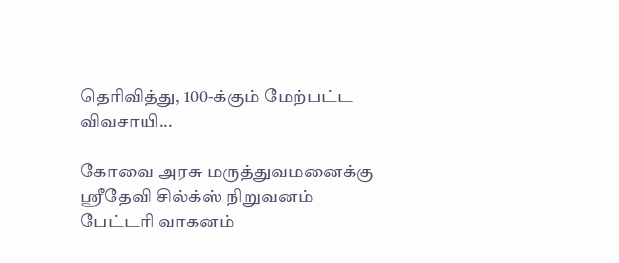தெரிவித்து, 100-க்கும் மேற்பட்ட விவசாயி...

கோவை அரசு மருத்துவமனைக்கு ஸ்ரீதேவி சில்க்ஸ் நிறுவனம் பேட்டரி வாகனம்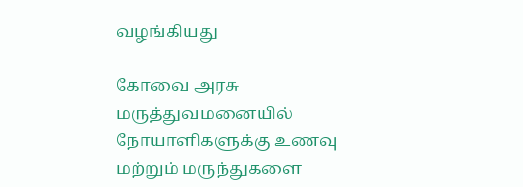வழங்கியது

கோவை அரசு மருத்துவமனையில் நோயாளிகளுக்கு உணவு மற்றும் மருந்துகளை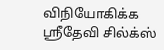விநியோகிக்க ஸ்ரீதேவி சில்க்ஸ்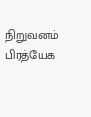நிறுவனம் பிரத்யேக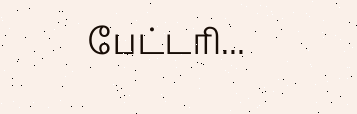பேட்டரி...